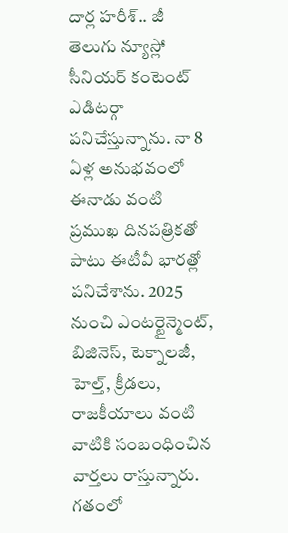దార్ల హరీశ్.. జీ తెలుగు న్యూస్లో సీనియర్ కంటెంట్ ఎడిటర్గా పనిచేస్తున్నాను. నా 8 ఏళ్ల అనుభవంలో ఈనాడు వంటి ప్రముఖ దినపత్రికతో పాటు ఈటీవీ భారత్లో పనిచేశాను. 2025 నుంచి ఎంటర్టైన్మెంట్, బిజినెస్, టెక్నాలజీ, హెల్త్, క్రీడలు, రాజకీయాలు వంటి వాటికి సంబంధించిన వార్తలు రాస్తున్నారు. గతంలో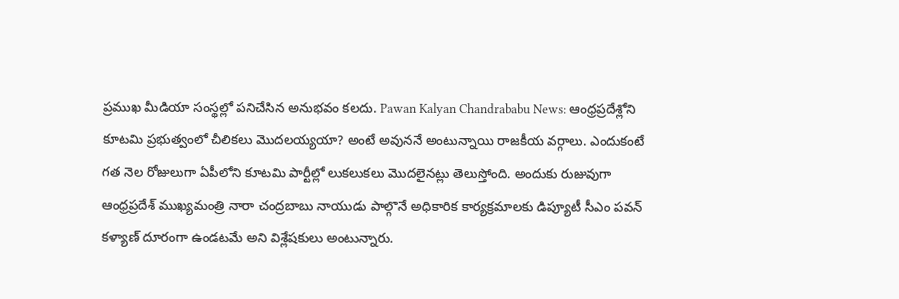ప్రముఖ మీడియా సంస్థల్లో పనిచేసిన అనుభవం కలదు. Pawan Kalyan Chandrababu News: ఆంధ్రప్రదేశ్లోని కూటమి ప్రభుత్వంలో చీలికలు మొదలయ్యయా? అంటే అవుననే అంటున్నాయి రాజకీయ వర్గాలు. ఎందుకంటే గత నెల రోజులుగా ఏపీలోని కూటమి పార్టీల్లో లుకలుకలు మొదలైనట్లు తెలుస్తోంది. అందుకు రుజువుగా ఆంధ్రప్రదేశ్ ముఖ్యమంత్రి నారా చంద్రబాబు నాయుడు పాల్గొనే అధికారిక కార్యక్రమాలకు డిప్యూటీ సీఎం పవన్ కళ్యాణ్ దూరంగా ఉండటమే అని విశ్లేషకులు అంటున్నారు.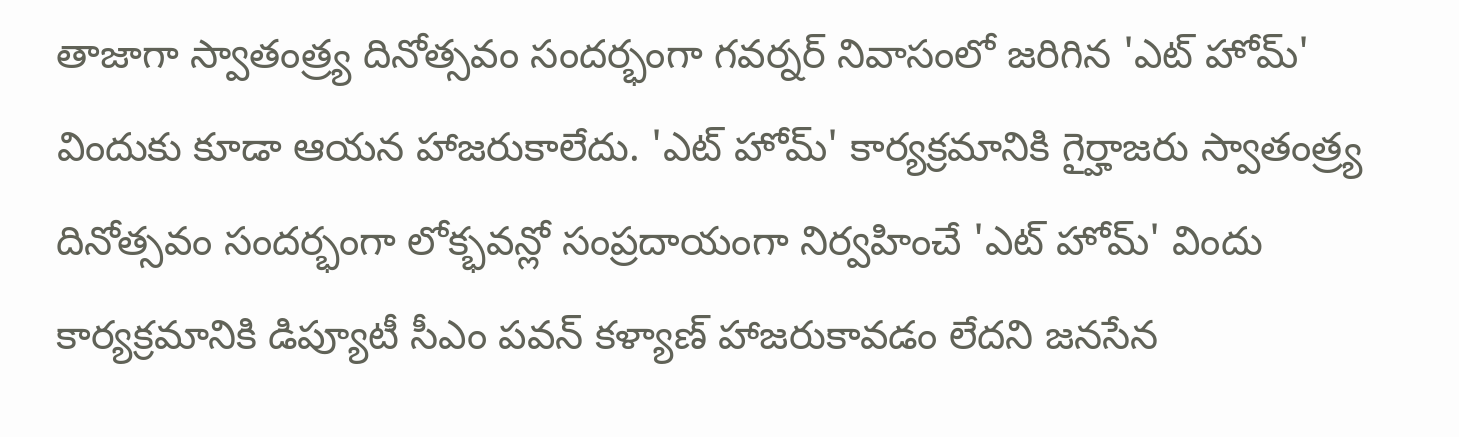తాజాగా స్వాతంత్ర్య దినోత్సవం సందర్భంగా గవర్నర్ నివాసంలో జరిగిన 'ఎట్ హోమ్' విందుకు కూడా ఆయన హాజరుకాలేదు. 'ఎట్ హోమ్' కార్యక్రమానికి గైర్హాజరు స్వాతంత్ర్య దినోత్సవం సందర్భంగా లోక్భవన్లో సంప్రదాయంగా నిర్వహించే 'ఎట్ హోమ్' విందు కార్యక్రమానికి డిప్యూటీ సీఎం పవన్ కళ్యాణ్ హాజరుకావడం లేదని జనసేన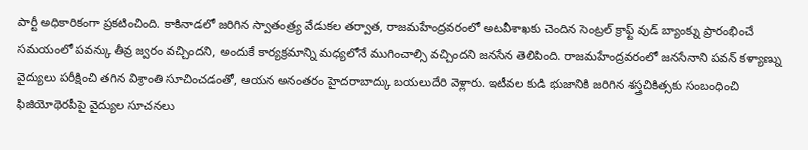పార్టీ అధికారికంగా ప్రకటించింది. కాకినాడలో జరిగిన స్వాతంత్ర్య వేడుకల తర్వాత, రాజమహేంద్రవరంలో అటవీశాఖకు చెందిన సెంట్రల్ క్రాఫ్ట్ వుడ్ బ్యాంక్ను ప్రారంభించే సమయంలో పవన్కు తీవ్ర జ్వరం వచ్చిందని, అందుకే కార్యక్రమాన్ని మధ్యలోనే ముగించాల్సి వచ్చిందని జనసేన తెలిపింది. రాజమహేంద్రవరంలో జనసేనాని పవన్ కళ్యాణ్ను వైద్యులు పరీక్షించి తగిన విశ్రాంతి సూచించడంతో, ఆయన అనంతరం హైదరాబాద్కు బయలుదేరి వెళ్లారు. ఇటీవల కుడి భుజానికి జరిగిన శస్త్రచికిత్సకు సంబంధించి ఫిజియోథెరపీపై వైద్యుల సూచనలు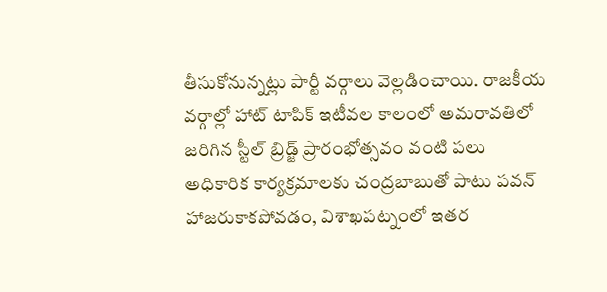తీసుకోనున్నట్లు పార్టీ వర్గాలు వెల్లడించాయి. రాజకీయ వర్గాల్లో హాట్ టాపిక్ ఇటీవల కాలంలో అమరావతిలో జరిగిన స్టీల్ బ్రిడ్జ్ ప్రారంభోత్సవం వంటి పలు అధికారిక కార్యక్రమాలకు చంద్రబాబుతో పాటు పవన్ హాజరుకాకపోవడం, విశాఖపట్నంలో ఇతర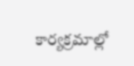కార్యక్రమాల్లో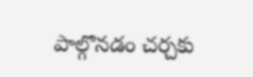పాల్గొనడం చర్చకు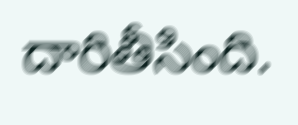దారితీసింది.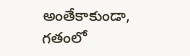అంతేకాకుండా, గతంలో